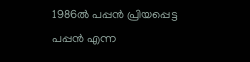1986ല്‍ പപ്പന്‍ പ്രിയപ്പെട്ട പപ്പന്‍ എന്ന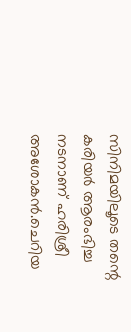സിനിമയിലൂടെ തന്റെ കരിയര്‍ ആരംഭിച്ച നടനാണ് ഹരിശ്രീ അശോകന്‍.ചെറിയ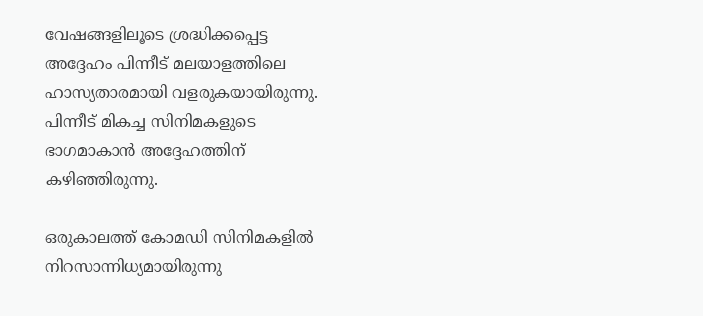വേഷങ്ങളിലൂടെ ശ്രദ്ധിക്കപ്പെട്ട അദ്ദേഹം പിന്നീട് മലയാളത്തിലെ ഹാസ്യതാരമായി വളരുകയായിരുന്നു. പിന്നീട് മികച്ച സിനിമകളുടെ ഭാഗമാകാന്‍ അദ്ദേഹത്തിന് കഴിഞ്ഞിരുന്നു.

ഒരുകാലത്ത് കോമഡി സിനിമകളില്‍ നിറസാന്നിധ്യമായിരുന്നു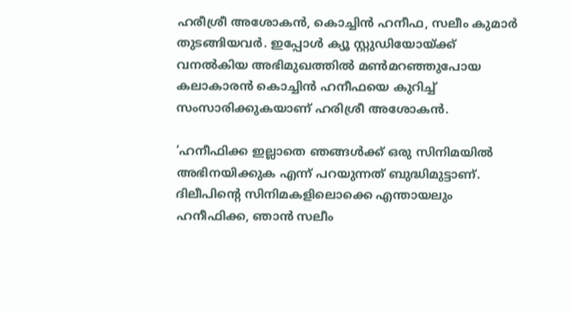ഹരീശ്രീ അശോകന്‍, കൊച്ചിന്‍ ഹനീഫ, സലീം കുമാര്‍ തുടങ്ങിയവര്‍. ഇപ്പോള്‍ ക്യൂ സ്റ്റുഡിയോയ്ക്ക് വനല്‍കിയ അഭിമുഖത്തില്‍ മണ്‍മറഞ്ഞുപോയ കലാകാരന്‍ കൊച്ചിന്‍ ഹനീഫയെ കുറിച്ച് സംസാരിക്കുകയാണ് ഹരിശ്രീ അശോകന്‍.

‘ഹനീഫിക്ക ഇല്ലാതെ ഞങ്ങള്‍ക്ക് ഒരു സിനിമയില്‍ അഭിനയിക്കുക എന്ന് പറയുന്നത് ബുദ്ധിമുട്ടാണ്. ദിലീപിന്റെ സിനിമകളിലൊക്കെ എന്തായലും ഹനീഫിക്ക, ഞാന്‍ സലീം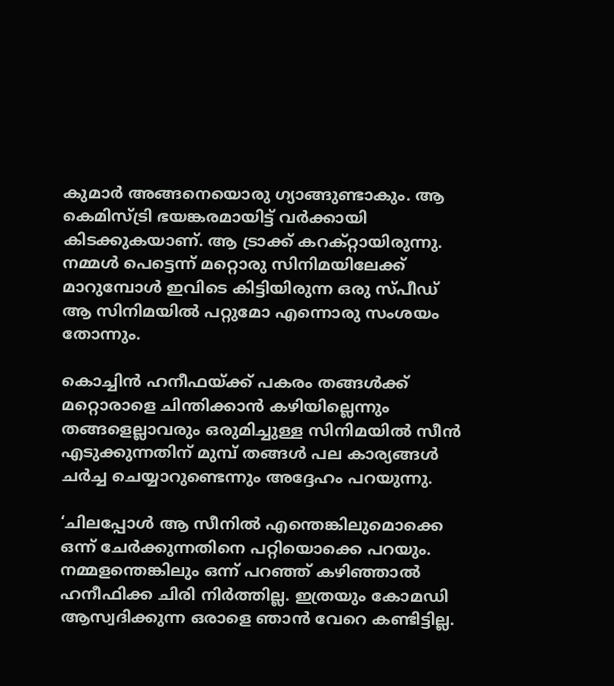കുമാര്‍ അങ്ങനെയൊരു ഗ്യാങ്ങുണ്ടാകും. ആ കെമിസ്ട്രി ഭയങ്കരമായിട്ട് വര്‍ക്കായി കിടക്കുകയാണ്. ആ ട്രാക്ക് കറക്റ്റായിരുന്നു. നമ്മള്‍ പെട്ടെന്ന് മറ്റൊരു സിനിമയിലേക്ക് മാറുമ്പോള്‍ ഇവിടെ കിട്ടിയിരുന്ന ഒരു സ്പീഡ് ആ സിനിമയില്‍ പറ്റുമോ എന്നൊരു സംശയം തോന്നും.

കൊച്ചിന്‍ ഹനീഫയ്ക്ക് പകരം തങ്ങള്‍ക്ക് മറ്റൊരാളെ ചിന്തിക്കാന്‍ കഴിയില്ലെന്നും തങ്ങളെല്ലാവരും ഒരുമിച്ചുള്ള സിനിമയില്‍ സീന്‍ എടുക്കുന്നതിന് മുമ്പ് തങ്ങള്‍ പല കാര്യങ്ങള്‍ ചര്‍ച്ച ചെയ്യാറുണ്ടെന്നും അദ്ദേഹം പറയുന്നു.

‘ചിലപ്പോള്‍ ആ സീനില്‍ എന്തെങ്കിലുമൊക്കെ ഒന്ന് ചേര്‍ക്കുന്നതിനെ പറ്റിയൊക്കെ പറയും. നമ്മളന്തെങ്കിലും ഒന്ന് പറഞ്ഞ് കഴിഞ്ഞാല്‍ ഹനീഫിക്ക ചിരി നിര്‍ത്തില്ല. ഇത്രയും കോമഡി ആസ്വദിക്കുന്ന ഒരാളെ ഞാന്‍ വേറെ കണ്ടിട്ടില്ല.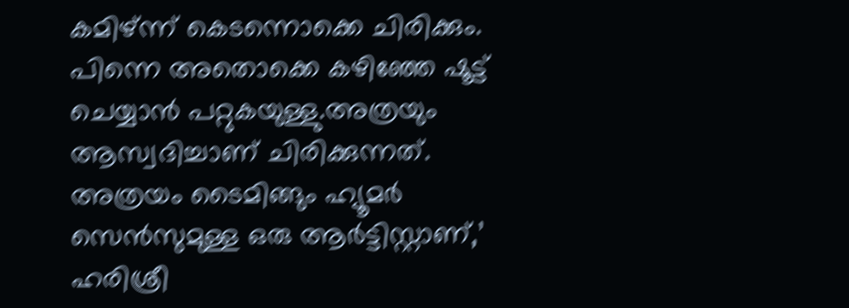കമിഴ്ന്ന് കെടന്നൊക്കെ ചിരിക്കും. പിന്നെ അതൊക്കെ കഴിഞ്ഞേ ഷൂട്ട് ചെയ്യാന്‍ പറ്റുകയുള്ളു.അത്രയും ആസ്വദിച്ചാണ് ചിരിക്കുന്നത്. അത്രയം ടൈമിങ്ങും ഹ്യൂമര്‍ സെന്‍സുമുള്ള ഒരു ആര്‍ട്ടിസ്റ്റാണ്,’ ഹരിശ്രീ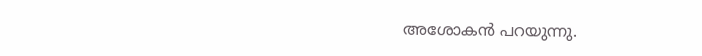അശോകന്‍ പറയുന്നു.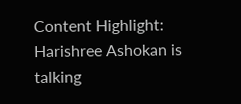Content Highlight: Harishree Ashokan is talking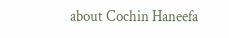about Cochin Haneefa